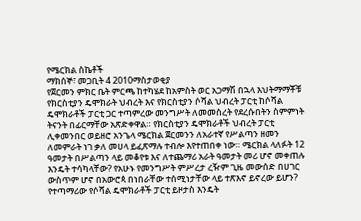የሜርክል ስኬቶች
ማክሰኞ፣ መጋቢት 4 2010ማስታወቂያ
የጀርመን ምክር ቤት ምርጫ ከተካሄደ ከአምስት ወር አጋማሽ በኋላ እህትማማቾቹ የክርስቲያን ዴሞክራት ህብረት እና የክርስቲያን ሶሻል ህብረት ፓርቲ ከሶሻል ዴሞክራቶች ፓርቲ ጋር ተጣምረው መንግሥት ለመመስረት የደረሱበትን ስምምነት ትናንት በፊርማቸው አጽድቀዋል። የክርስቲያን ዴሞክራቶች ህብረት ፓርቲ ሊቀመንበር ወይዘሮ አንጌላ ሜርክል ጀርመንን ለአራተኛ የሥልጣን ዘመን ለመምራት ነገ ቃለ መሀላ ይፈጽማሉ ተብሎ እየተጠበቀ ነው። ሜርክል ላለፉት 12 ዓመታት በሥልጣን ላይ መቆየቱ እና ለተጨማሪ አራት ዓመታት መሪ ሆኖ መቀጠሉ እንዴት ተሳካላቸው? የአሁኑ የመንግሥት ምሥረታ ረዥም ጊዜ መውሰድ በሀገር ውስጥም ሆኖ በአውሮጳ በነበራቸው ተሰሚነታቸው ላይ ተጽእኖ ይኖረው ይሆን? የተጣማሪው የሶሻል ዴሞክራቶች ፓርቲ ይዞታስ እንዴት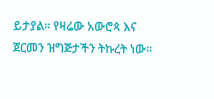ይታያል። የዛሬው አውሮጳ እና ጀርመን ዝግጅታችን ትኩረት ነው።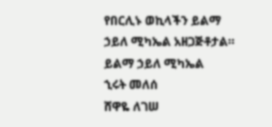የበርሊኑ ወኪላችን ይልማ ኃይለ ሚካኤል አዘጋጅቶታል።
ይልማ ኃይለ ሚካኤል
ኂሩት መለሰ
ሸዋዬ ለገሠ